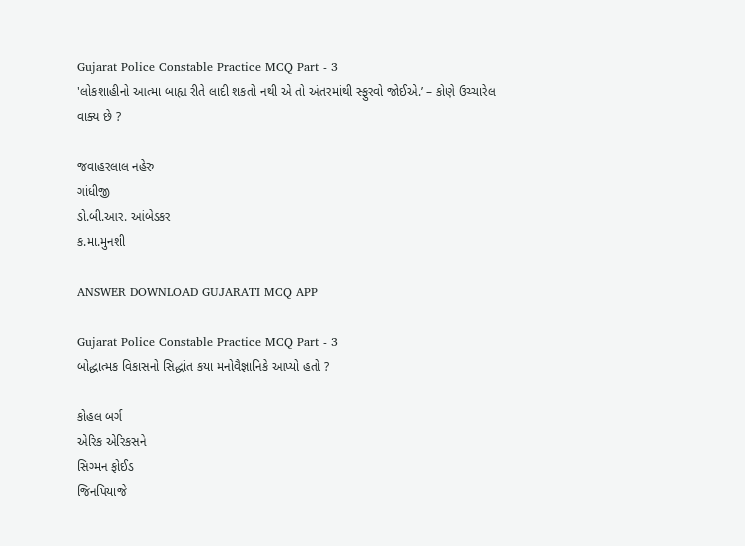Gujarat Police Constable Practice MCQ Part - 3
'લોકશાહીનો આત્મા બાહ્ય રીતે લાદી શકતો નથી એ તો અંતરમાંથી સ્ફુરવો જોઈએ.’ – કોણે ઉચ્ચારેલ વાક્ય છે ?

જવાહરલાલ નહેરુ
ગાંધીજી
ડો.બી.આર. આંબેડકર
ક.મા.મુનશી

ANSWER DOWNLOAD GUJARATI MCQ APP

Gujarat Police Constable Practice MCQ Part - 3
બોદ્ધાત્મક વિકાસનો સિદ્ધાંત કયા મનોવૈજ્ઞાનિકે આપ્યો હતો ?

કોહલ બર્ગ
એરિક એરિકસને
સિગ્મન ફોઈડ
જિનપિયાજે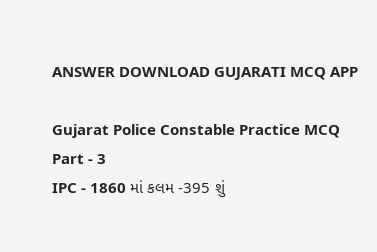ANSWER DOWNLOAD GUJARATI MCQ APP

Gujarat Police Constable Practice MCQ Part - 3
IPC - 1860 માં કલમ -395 શું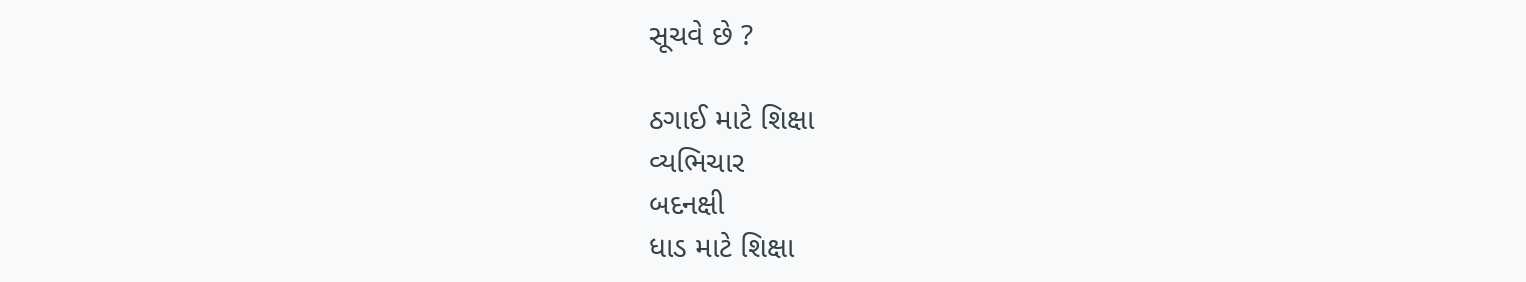સૂચવે છે ?

ઠગાઈ માટે શિક્ષા
વ્યભિચાર
બદનક્ષી
ધાડ માટે શિક્ષા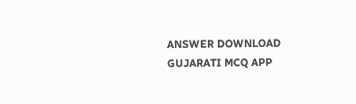ANSWER DOWNLOAD GUJARATI MCQ APP